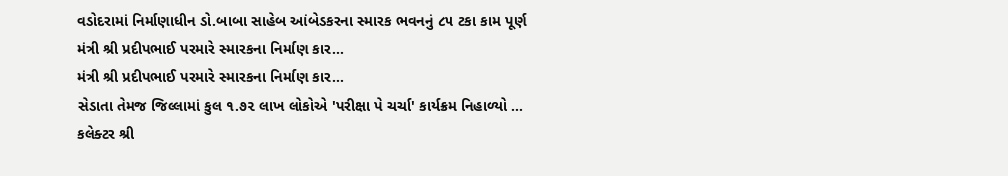વડોદરામાં નિર્માણાધીન ડો.બાબા સાહેબ આંબેડકરના સ્મારક ભવનનું ૮૫ ટકા કામ પૂર્ણ
મંત્રી શ્રી પ્રદીપભાઈ પરમારે સ્મારકના નિર્માણ કાર...
મંત્રી શ્રી પ્રદીપભાઈ પરમારે સ્મારકના નિર્માણ કાર...
સેડાતા તેમજ જિલ્લામાં કુલ ૧.૭૨ લાખ લોકોએ 'પરીક્ષા પે ચર્ચા' કાર્યક્રમ નિહાળ્યો ...
કલેક્ટર શ્રી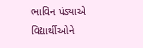ભાવિન પંડ્યાએ વિદ્યાર્થીઓને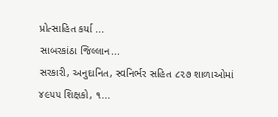પ્રોત્સાહિત કર્યા ...
સાબરકાંઠા જિલ્લાન...
સરકારી, અનુદાનિત, સ્વનિર્ભર સહિત ૮૨૭ શાળાઓમાં ૪૯૫૫ શિક્ષકો, ૧...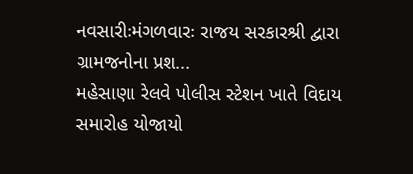નવસારીઃમંગળવારઃ રાજય સરકારશ્રી દ્વારા ગ્રામજનોના પ્રશ...
મહેસાણા રેલવે પોલીસ સ્ટેશન ખાતે વિદાય સમારોહ યોજાયો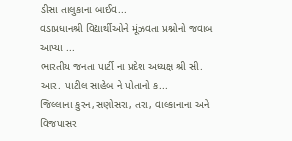ડીસા તાલુકાના બાઈવ...
વડાપ્રધાનશ્રી વિદ્યાર્થીઓને મૂંઝવતા પ્રશ્નોનો જવાબ આપ્યા ...
ભારતીય જનતા પાર્ટી ના પ્રદેશ અધ્યક્ષ શ્રી સી. આર. પાટીલ સાહેબ ને પોતાનો ક...
જિલ્લાના કુરન,સણોસરા, તરા, વાલ્કાનાના અને વિજપાસર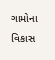ગામોના વિકાસ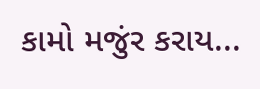કામો મજુંર કરાય...